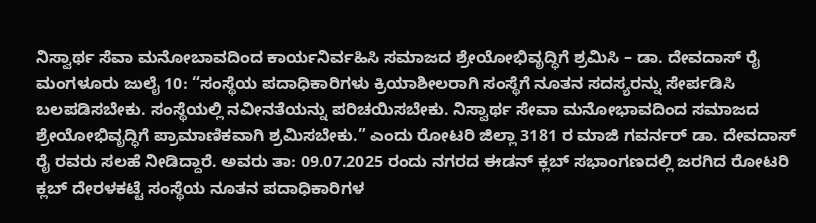ನಿಸ್ವಾರ್ಥ ಸೆವಾ ಮನೋಬಾವದಿಂದ ಕಾರ್ಯನಿರ್ವಹಿಸಿ ಸಮಾಜದ ಶ್ರೇಯೋಭಿವೃದ್ಧಿಗೆ ಶ್ರಮಿಸಿ – ಡಾ. ದೇವದಾಸ್ ರೈ
ಮಂಗಳೂರು ಜುಲೈ 10: “ಸಂಸ್ಥೆಯ ಪದಾಧಿಕಾರಿಗಳು ಕ್ರಿಯಾಶೀಲರಾಗಿ ಸಂಸ್ಥೆಗೆ ನೂತನ ಸದಸ್ಯರನ್ನು ಸೇರ್ಪಡಿಸಿ ಬಲಪಡಿಸಬೇಕು. ಸಂಸ್ಥೆಯಲ್ಲಿ ನವೀನತೆಯನ್ನು ಪರಿಚಯಿಸಬೇಕು. ನಿಸ್ವಾರ್ಥ ಸೇವಾ ಮನೋಭಾವದಿಂದ ಸಮಾಜದ ಶ್ರೇಯೋಭಿವೃದ್ಧಿಗೆ ಪ್ರಾಮಾಣಿಕವಾಗಿ ಶ್ರಮಿಸಬೇಕು.” ಎಂದು ರೋಟರಿ ಜಿಲ್ಲಾ 3181 ರ ಮಾಜಿ ಗವರ್ನರ್ ಡಾ. ದೇವದಾಸ್ ರೈ ರವರು ಸಲಹೆ ನೀಡಿದ್ದಾರೆ. ಅವರು ತಾ: 09.07.2025 ರಂದು ನಗರದ ಈಡನ್ ಕ್ಲಬ್ ಸಭಾಂಗಣದಲ್ಲಿ ಜರಗಿದ ರೋಟರಿ ಕ್ಲಬ್ ದೇರಳಕಟ್ಟೆ ಸಂಸ್ಥೆಯ ನೂತನ ಪದಾಧಿಕಾರಿಗಳ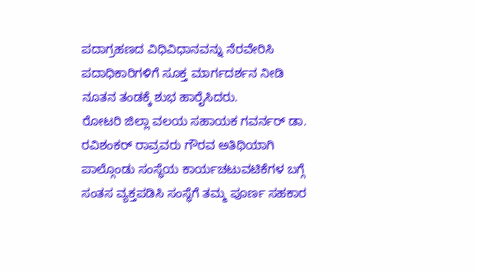ಪದಾಗ್ರಹಣದ ವಿಧಿವಿಧಾನವನ್ನು ನೆರವೇರಿಸಿ ಪದಾಧಿಕಾರಿಗಳಿಗೆ ಸೂಕ್ತ ಮಾರ್ಗದರ್ಶನ ನೀಡಿ ನೂತನ ತಂಡಕ್ಕೆ ಶುಭ ಹಾರೈಸಿದರು.
ರೋಟರಿ ಜಿಲ್ಲಾ ವಲಯ ಸಹಾಯಕ ಗವರ್ನರ್ ಡಾ. ರವಿಶಂಕರ್ ರಾವ್ರವರು ಗೌರವ ಅತಿಥಿಯಾಗಿ ಪಾಲ್ಗೊಂಡು ಸಂಸ್ಥೆಯ ಕಾರ್ಯಚಟುವಟಿಕೆಗಳ ಬಗ್ಗೆ ಸಂತಸ ವ್ಯಕ್ತಪಡಿಸಿ ಸಂಸ್ಥೆಗೆ ತಮ್ಮ ಪೂರ್ಣ ಸಹಕಾರ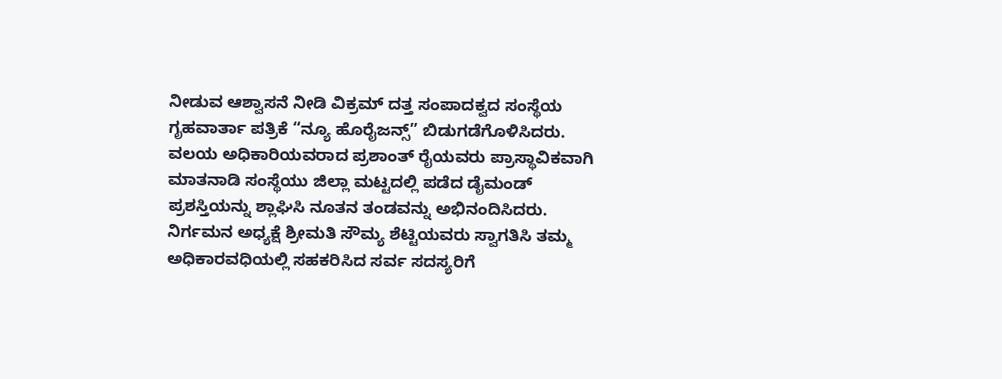ನೀಡುವ ಆಶ್ವಾಸನೆ ನೀಡಿ ವಿಕ್ರಮ್ ದತ್ತ ಸಂಪಾದಕ್ವದ ಸಂಸ್ಥೆಯ ಗೃಹವಾರ್ತಾ ಪತ್ರಿಕೆ “ನ್ಯೂ ಹೊರೈಜನ್ಸ್” ಬಿಡುಗಡೆಗೊಳಿಸಿದರು.
ವಲಯ ಅಧಿಕಾರಿಯವರಾದ ಪ್ರಶಾಂತ್ ರೈಯವರು ಪ್ರಾಸ್ಥಾವಿಕವಾಗಿ ಮಾತನಾಡಿ ಸಂಸ್ಥೆಯು ಜಿಲ್ಲಾ ಮಟ್ಟದಲ್ಲಿ ಪಡೆದ ಡೈಮಂಡ್ ಪ್ರಶಸ್ತಿಯನ್ನು ಶ್ಲಾಘಿಸಿ ನೂತನ ತಂಡವನ್ನು ಅಭಿನಂದಿಸಿದರು.
ನಿರ್ಗಮನ ಅಧ್ಯಕ್ಷೆ ಶ್ರೀಮತಿ ಸೌಮ್ಯ ಶೆಟ್ಟಿಯವರು ಸ್ವಾಗತಿಸಿ ತಮ್ಮ ಅಧಿಕಾರವಧಿಯಲ್ಲಿ ಸಹಕರಿಸಿದ ಸರ್ವ ಸದಸ್ಯರಿಗೆ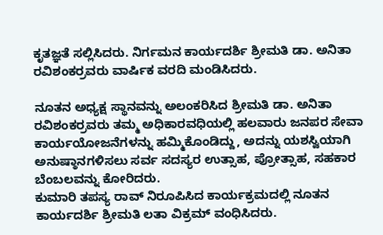ಕೃತಜ್ಞತೆ ಸಲ್ಲಿಸಿದರು. ನಿರ್ಗಮನ ಕಾರ್ಯದರ್ಶಿ ಶ್ರೀಮತಿ ಡಾ. ಅನಿತಾ ರವಿಶಂಕರ್ರವರು ವಾರ್ಷಿಕ ವರದಿ ಮಂಡಿಸಿದರು.

ನೂತನ ಅಧ್ಯಕ್ಷ ಸ್ಥಾನವನ್ನು ಅಲಂಕರಿಸಿದ ಶ್ರೀಮತಿ ಡಾ. ಅನಿತಾ ರವಿಶಂಕರ್ರವರು ತಮ್ಮ ಅಧಿಕಾರವಧಿಯಲ್ಲಿ ಹಲವಾರು ಜನಪರ ಸೇವಾ ಕಾರ್ಯಯೋಜನೆಗಳನ್ನು ಹಮ್ಮಿಕೊಂಡಿದ್ದು, ಅದನ್ನು ಯಶಸ್ವಿಯಾಗಿ ಅನುಷ್ಠಾನಗಳಿಸಲು ಸರ್ವ ಸದಸ್ಯರ ಉತ್ಸಾಹ, ಪ್ರೋತ್ಸಾಹ, ಸಹಕಾರ ಬೆಂಬಲವನ್ನು ಕೋರಿದರು.
ಕುಮಾರಿ ತಪಸ್ಯ ರಾವ್ ನಿರೂಪಿಸಿದ ಕಾರ್ಯಕ್ರಮದಲ್ಲಿ ನೂತನ ಕಾರ್ಯದರ್ಶಿ ಶ್ರೀಮತಿ ಲತಾ ವಿಕ್ರಮ್ ವಂಧಿಸಿದರು.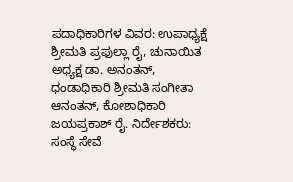ಪದಾಧಿಕಾರಿಗಳ ವಿವರ: ಉಪಾಧ್ಯಕ್ಷೆ ಶ್ರೀಮತಿ ಪ್ರಫುಲ್ಲಾ ರೈ, ಚುನಾಯಿತ ಅಧ್ಯಕ್ಷ ಡಾ. ಅನಂತನ್, ಧಂಡಾಧಿಕಾರಿ ಶ್ರೀಮತಿ ಸಂಗೀತಾ ಆನಂತನ್, ಕೋಶಾಧಿಕಾರಿ ಜಯಪ್ರಕಾಶ್ ರೈ. ನಿರ್ದೇಶಕರು: ಸಂಸ್ಥೆ ಸೇವೆ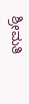ಶ್ರೀಮತಿ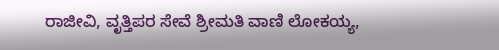ರಾಜೀವಿ, ವೃತ್ತಿಪರ ಸೇವೆ ಶ್ರೀಮತಿ ವಾಣಿ ಲೋಕಯ್ಯ,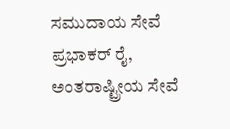ಸಮುದಾಯ ಸೇವೆ ಪ್ರಭಾಕರ್ ರೈ, ಅಂತರಾಷ್ಟ್ರೀಯ ಸೇವೆ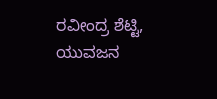ರವೀಂದ್ರ ಶೆಟ್ಟಿ, ಯುವಜನ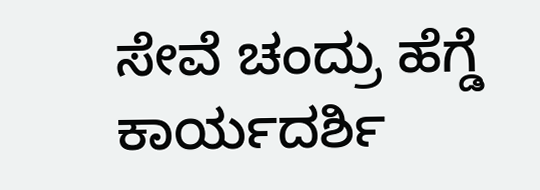ಸೇವೆ ಚಂದ್ರು ಹೆಗ್ಡೆ ಕಾರ್ಯದರ್ಶಿ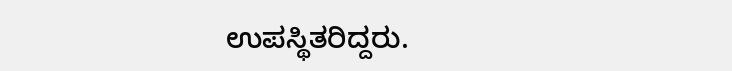ಉಪಸ್ಥಿತರಿದ್ದರು.